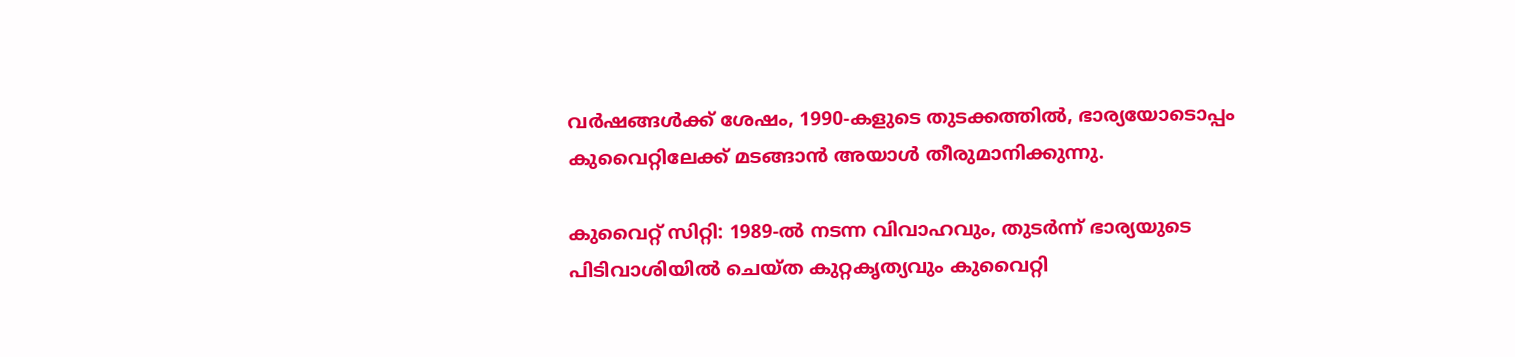വർഷങ്ങൾക്ക് ശേഷം, 1990-കളുടെ തുടക്കത്തിൽ, ഭാര്യയോടൊപ്പം കുവൈറ്റിലേക്ക് മടങ്ങാൻ അയാൾ തീരുമാനിക്കുന്നു.

കുവൈറ്റ് സിറ്റി: 1989-ൽ നടന്ന വിവാഹവും, തുടര്‍ന്ന് ഭാര്യയുടെ പിടിവാശിയിൽ ചെയ്ത കുറ്റകൃത്യവും കുവൈറ്റി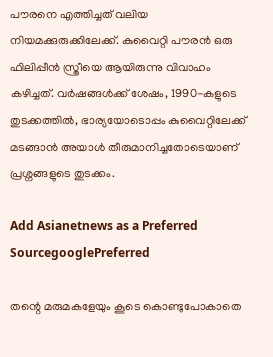പൗരനെ എത്തിച്ചത് വലിയ നിയമക്കുരുക്കിലേക്ക്. കുവൈറ്റി പൗരൻ ഒരു ഫിലിപ്പീൻ സ്ത്രീയെ ആയിരുന്നു വിവാഹം കഴിച്ചത്. വർഷങ്ങൾക്ക് ശേഷം, 1990-കളുടെ തുടക്കത്തിൽ, ഭാര്യയോടൊപ്പം കുവൈറ്റിലേക്ക് മടങ്ങാൻ അയാൾ തീരുമാനിച്ചതോടെയാണ് പ്രശ്നങ്ങളുടെ തുടക്കം.

Add Asianetnews as a Preferred SourcegooglePreferred

തന്റെ മരുമകളേയും കൂടെ കൊണ്ടുപോകാതെ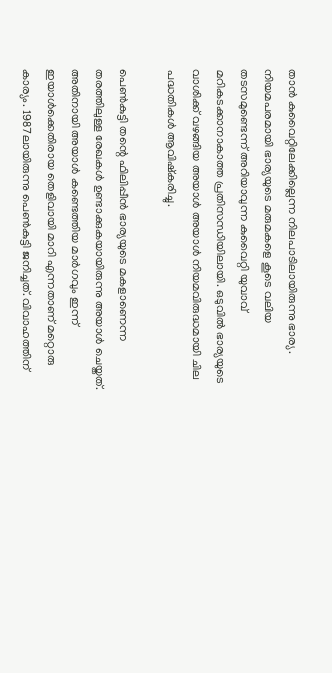താൻ കുവൈറ്റിലേക്കില്ലെന്ന നിലപാടിലായിരുന്നു ഭാര്യ. നിയമപരമായി ഭാര്യയുടെ മരുമകളെ കൂടെ വലിയ തടസമുണ്ടെന്ന് അറിയാവുന്ന കുവൈറ്റി യുവാവ് മറികടക്കാനാകാത്ത പ്രതിസന്ധിയിലായി. ഒടുവിൽ ഭാര്യയുടെ വാശിക്ക് വഴങ്ങിയ അയാൾ അയാൾ നിയമവിരുദ്ധമായി ചില പദ്ധതികൾ ആവിഷ്കരിച്ചു.

പെൺകുട്ടി തന്റെ ഫിലിപ്പീൻ ഭാര്യയുടെ മകളാണെന്ന തരത്തിലുള്ള രേഖകൾ ഉണ്ടാക്കുകയായിരുന്നു അയാൾ ചെയ്തത്. അതിനായി അയാൾ കണ്ടെത്തിയ മാര്‍ഗവും ഇന്ന് ഇയാൾക്കെതിരായ തെളിവായി മാറി എന്നതാണ് മറ്റൊരു കാര്യം. 1987ലായിരുന്നു പെൺകുട്ടി ജനിച്ചത്. വിവാഹത്തിന്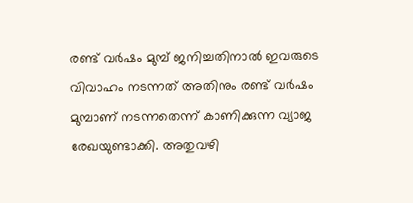രണ്ട് വര്‍ഷം മുമ്പ് ജനിച്ചതിനാൽ ഇവരുടെ വിവാഹം നടന്നത് അതിനും രണ്ട് വര്‍ഷം മുമ്പാണ് നടന്നതെന്ന് കാണിക്കുന്ന വ്യാജ രേഖയുണ്ടാക്കി. അതുവഴി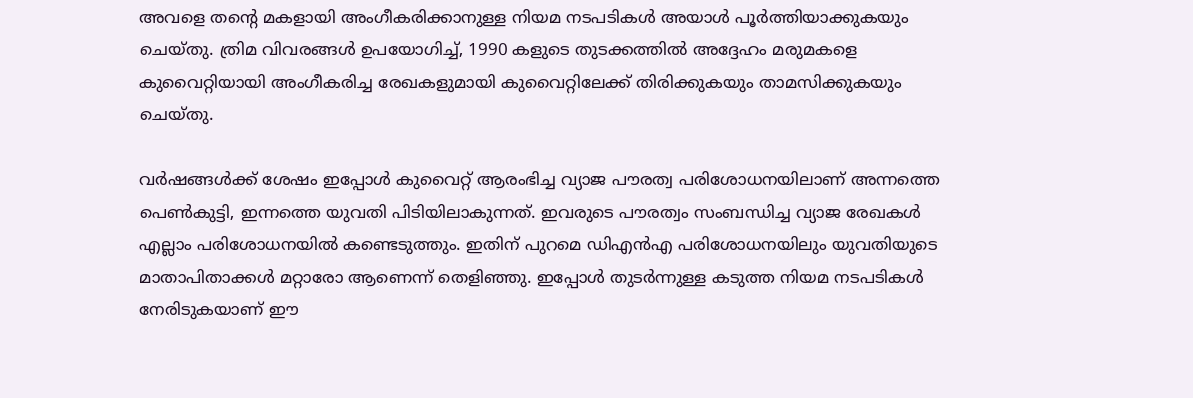അവളെ തന്റെ മകളായി അംഗീകരിക്കാനുള്ള നിയമ നടപടികൾ അയാൾ പൂര്‍ത്തിയാക്കുകയും ചെയ്തു. ത്രിമ വിവരങ്ങൾ ഉപയോഗിച്ച്, 1990 കളുടെ തുടക്കത്തിൽ അദ്ദേഹം മരുമകളെ കുവൈറ്റിയായി അംഗീകരിച്ച രേഖകളുമായി കുവൈറ്റിലേക്ക് തിരിക്കുകയും താമസിക്കുകയും ചെയ്തു.

വര്‍ഷങ്ങൾക്ക് ശേഷം ഇപ്പോൾ കുവൈറ്റ് ആരംഭിച്ച വ്യാജ പൗരത്വ പരിശോധനയിലാണ് അന്നത്തെ പെൺകുട്ടി, ഇന്നത്തെ യുവതി പിടിയിലാകുന്നത്. ഇവരുടെ പൗരത്വം സംബന്ധിച്ച വ്യാജ രേഖകൾ എല്ലാം പരിശോധനയിൽ കണ്ടെടുത്തും. ഇതിന് പുറമെ ഡിഎൻഎ പരിശോധനയിലും യുവതിയുടെ മാതാപിതാക്കൾ മറ്റാരോ ആണെന്ന് തെളിഞ്ഞു. ഇപ്പോൾ തുടർന്നുള്ള കടുത്ത നിയമ നടപടികൾ നേരിടുകയാണ് ഈ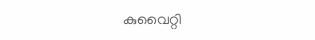കുവൈറ്റി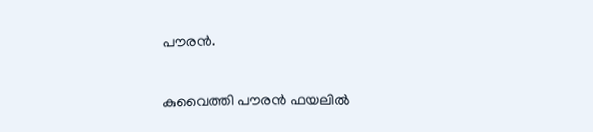പൗരൻ.

കുവൈത്തി പൗരൻ ഫയലിൽ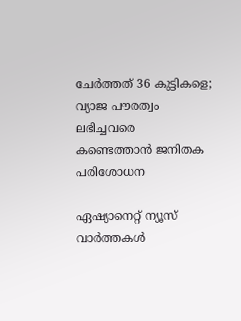ചേർത്തത് 36 കുട്ടികളെ; വ്യാജ പൗരത്വം ലഭിച്ചവരെ കണ്ടെത്താൻ ജനിതക പരിശോധന

ഏഷ്യാനെറ്റ് ന്യൂസ് വാർത്തകൾ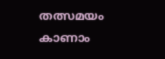തത്സമയം കാണാം